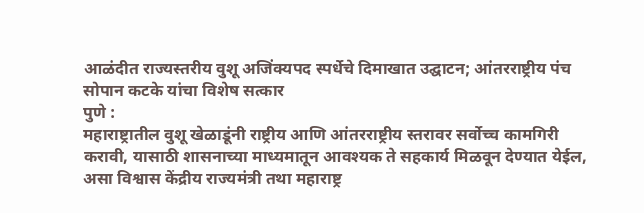आळंदीत राज्यस्तरीय वुशू अजिंक्यपद स्पर्धेचे दिमाखात उद्घाटन; आंतरराष्ट्रीय पंच सोपान कटके यांचा विशेष सत्कार
पुणे :
महाराष्ट्रातील वुशू खेळाडूंनी राष्ट्रीय आणि आंतरराष्ट्रीय स्तरावर सर्वोच्च कामगिरी करावी, यासाठी शासनाच्या माध्यमातून आवश्यक ते सहकार्य मिळवून देण्यात येईल, असा विश्वास केंद्रीय राज्यमंत्री तथा महाराष्ट्र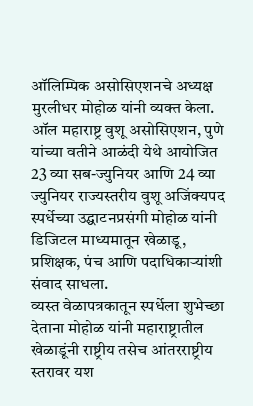ऑलिम्पिक असोसिएशनचे अध्यक्ष मुरलीधर मोहोळ यांनी व्यक्त केला.
ऑल महाराष्ट्र वुशू असोसिएशन, पुणे यांच्या वतीने आळंदी येथे आयोजित 23 व्या सब-ज्युनियर आणि 24 व्या ज्युनियर राज्यस्तरीय वुशू अजिंक्यपद स्पर्धेच्या उद्घाटनप्रसंगी मोहोळ यांनी डिजिटल माध्यमातून खेळाडू, प्रशिक्षक, पंच आणि पदाधिकाऱ्यांशी संवाद साधला.
व्यस्त वेळापत्रकातून स्पर्धेला शुभेच्छा देताना मोहोळ यांनी महाराष्ट्रातील खेळाडूंनी राष्ट्रीय तसेच आंतरराष्ट्रीय स्तरावर यश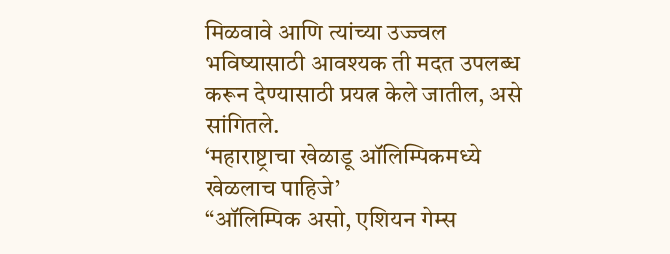मिळवावे आणि त्यांच्या उज्ज्वल भविष्यासाठी आवश्यक ती मदत उपलब्ध करून देण्यासाठी प्रयत्न केले जातील, असे सांगितले.
‘महाराष्ट्राचा खेळाडू ऑलिम्पिकमध्ये खेळलाच पाहिजे’
“ऑलिम्पिक असो, एशियन गेम्स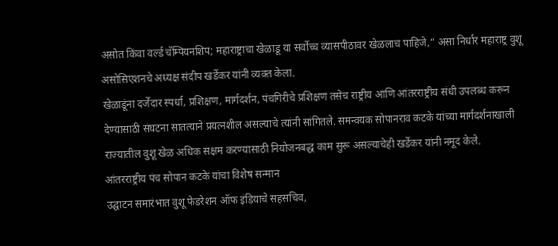असोत किंवा वर्ल्ड चॅम्पियनशिप; महाराष्ट्राचा खेळाडू या सर्वोच्च व्यासपीठावर खेळलाच पाहिजे,” असा निर्धार महाराष्ट्र वुशू असोसिएशनचे अध्यक्ष संदीप खर्डेकर यांनी व्यक्त केला.
खेळाडूंना दर्जेदार स्पर्धा, प्रशिक्षण, मार्गदर्शन, पंचगिरीचे प्रशिक्षण तसेच राष्ट्रीय आणि आंतरराष्ट्रीय संधी उपलब्ध करून देण्यासाठी संघटना सातत्याने प्रयत्नशील असल्याचे त्यांनी सांगितले. समन्वयक सोपानराव कटके यांच्या मार्गदर्शनाखाली राज्यातील वुशू खेळ अधिक सक्षम करण्यासाठी नियोजनबद्ध काम सुरू असल्याचेही खर्डेकर यांनी नमूद केले.
आंतरराष्ट्रीय पंच सोपान कटके यांचा विशेष सन्मान
उद्घाटन समारंभात वुशू फेडरेशन ऑफ इंडियाचे सहसचिव,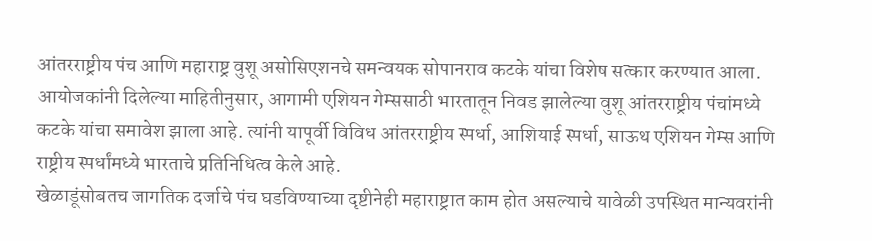आंतरराष्ट्रीय पंच आणि महाराष्ट्र वुशू असोसिएशनचे समन्वयक सोपानराव कटके यांचा विशेष सत्कार करण्यात आला.
आयोजकांनी दिलेल्या माहितीनुसार, आगामी एशियन गेम्ससाठी भारतातून निवड झालेल्या वुशू आंतरराष्ट्रीय पंचांमध्ये कटके यांचा समावेश झाला आहे. त्यांनी यापूर्वी विविध आंतरराष्ट्रीय स्पर्धा, आशियाई स्पर्धा, साऊथ एशियन गेम्स आणि राष्ट्रीय स्पर्धांमध्ये भारताचे प्रतिनिधित्व केले आहे.
खेळाडूंसोबतच जागतिक दर्जाचे पंच घडविण्याच्या दृष्टीनेही महाराष्ट्रात काम होत असल्याचे यावेळी उपस्थित मान्यवरांनी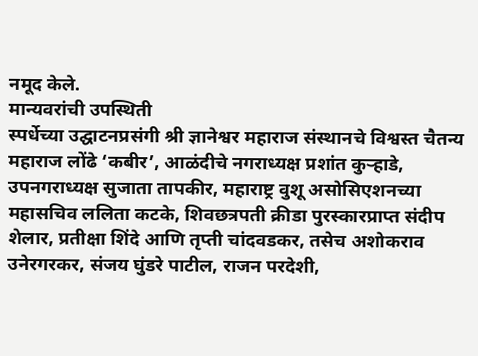नमूद केले.
मान्यवरांची उपस्थिती
स्पर्धेच्या उद्घाटनप्रसंगी श्री ज्ञानेश्वर महाराज संस्थानचे विश्वस्त चैतन्य महाराज लोंढे ‘कबीर’, आळंदीचे नगराध्यक्ष प्रशांत कुऱ्हाडे, उपनगराध्यक्ष सुजाता तापकीर, महाराष्ट्र वुशू असोसिएशनच्या महासचिव ललिता कटके, शिवछत्रपती क्रीडा पुरस्कारप्राप्त संदीप शेलार, प्रतीक्षा शिंदे आणि तृप्ती चांदवडकर, तसेच अशोकराव उनेरगरकर, संजय घुंडरे पाटील, राजन परदेशी,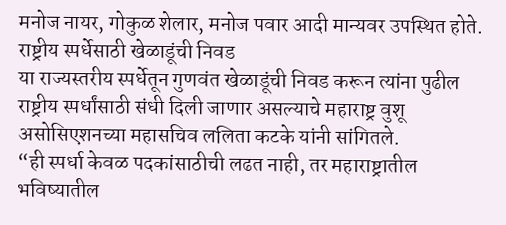मनोज नायर, गोकुळ शेलार, मनोज पवार आदी मान्यवर उपस्थित होते.
राष्ट्रीय स्पर्धेसाठी खेळाडूंची निवड
या राज्यस्तरीय स्पर्धेतून गुणवंत खेळाडूंची निवड करून त्यांना पुढील राष्ट्रीय स्पर्धांसाठी संधी दिली जाणार असल्याचे महाराष्ट्र वुशू असोसिएशनच्या महासचिव ललिता कटके यांनी सांगितले.
“ही स्पर्धा केवळ पदकांसाठीची लढत नाही, तर महाराष्ट्रातील भविष्यातील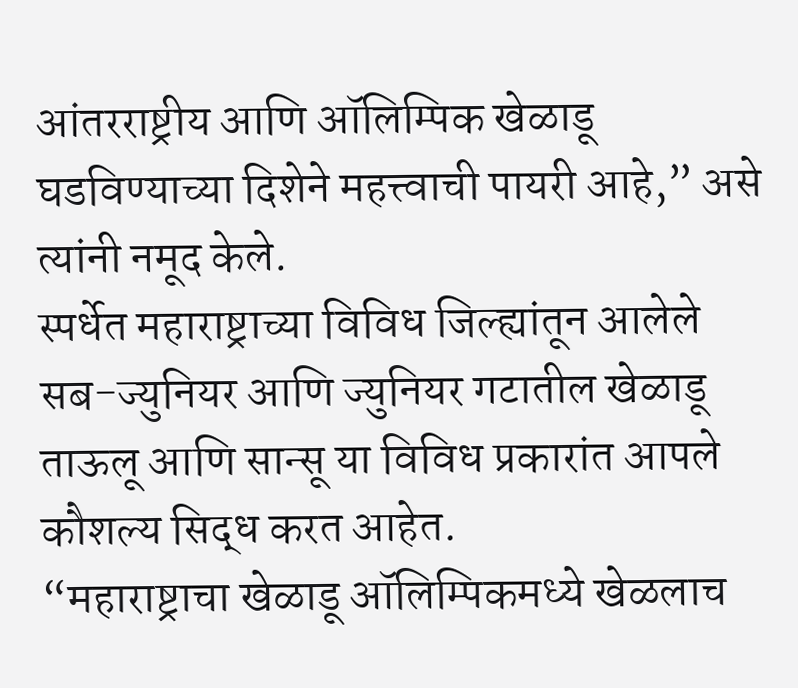आंतरराष्ट्रीय आणि ऑलिम्पिक खेळाडू घडविण्याच्या दिशेने महत्त्वाची पायरी आहे,” असे त्यांनी नमूद केले.
स्पर्धेत महाराष्ट्राच्या विविध जिल्ह्यांतून आलेले सब-ज्युनियर आणि ज्युनियर गटातील खेळाडू ताऊलू आणि सान्सू या विविध प्रकारांत आपले कौशल्य सिद्ध करत आहेत.
“महाराष्ट्राचा खेळाडू ऑलिम्पिकमध्ये खेळलाच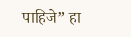पाहिजे” हा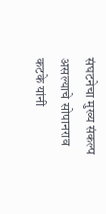संघटनेचा मुख्य संकल्प असल्याचे सोपानराव कटके यांनी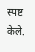स्पष्ट केले.